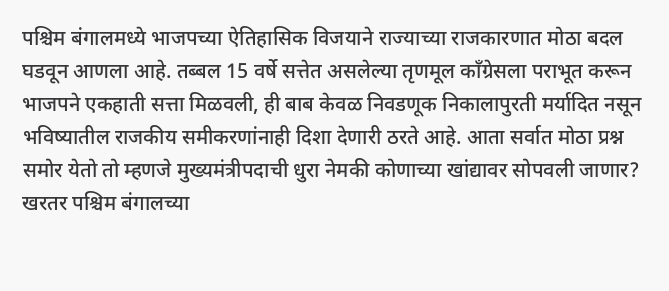पश्चिम बंगालमध्ये भाजपच्या ऐतिहासिक विजयाने राज्याच्या राजकारणात मोठा बदल घडवून आणला आहे. तब्बल 15 वर्षे सत्तेत असलेल्या तृणमूल काँग्रेसला पराभूत करून भाजपने एकहाती सत्ता मिळवली, ही बाब केवळ निवडणूक निकालापुरती मर्यादित नसून भविष्यातील राजकीय समीकरणांनाही दिशा देणारी ठरते आहे. आता सर्वात मोठा प्रश्न समोर येतो तो म्हणजे मुख्यमंत्रीपदाची धुरा नेमकी कोणाच्या खांद्यावर सोपवली जाणार?
खरतर पश्चिम बंगालच्या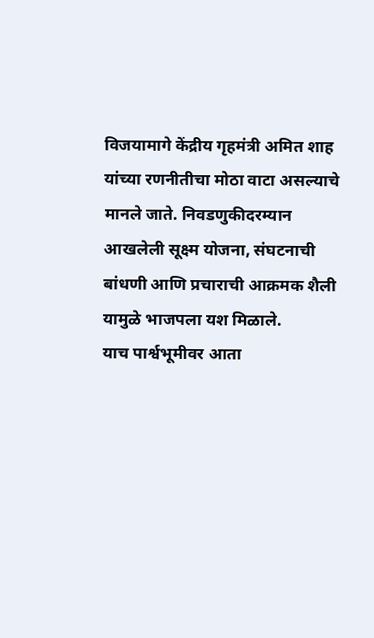विजयामागे केंद्रीय गृहमंत्री अमित शाह यांच्या रणनीतीचा मोठा वाटा असल्याचे मानले जाते. निवडणुकीदरम्यान आखलेली सूक्ष्म योजना, संघटनाची बांधणी आणि प्रचाराची आक्रमक शैली यामुळे भाजपला यश मिळाले.
याच पार्श्वभूमीवर आता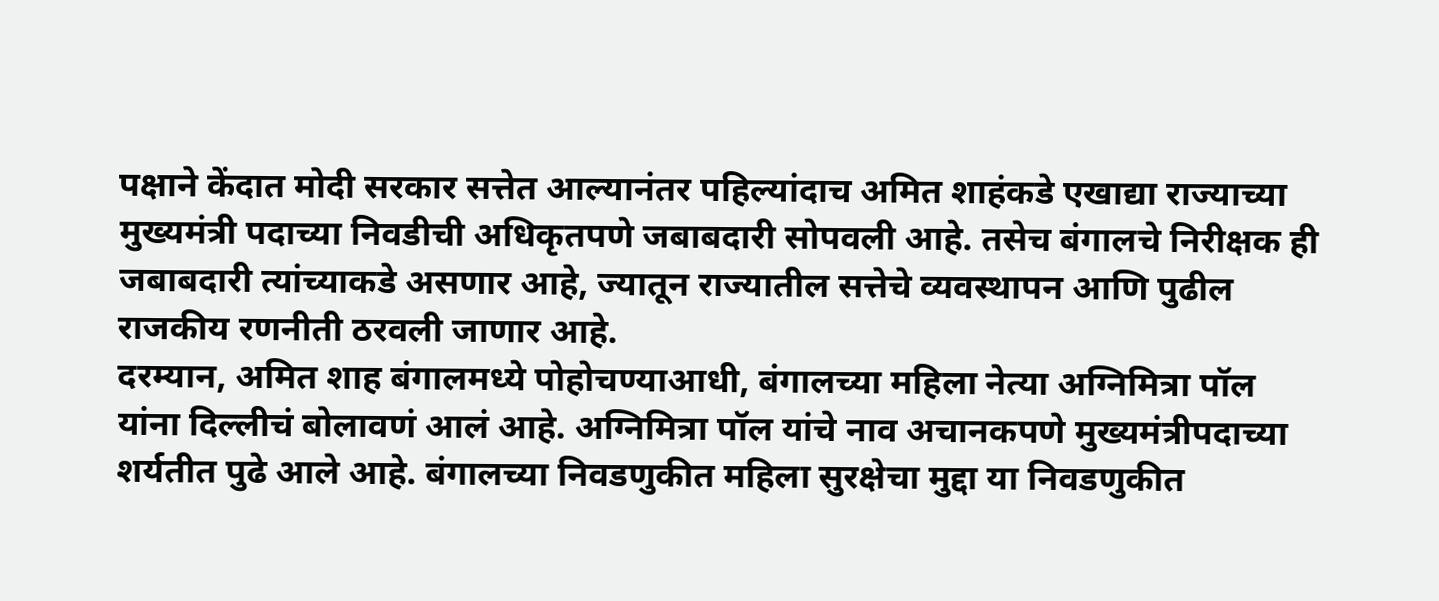पक्षाने केंदात मोदी सरकार सत्तेत आल्यानंतर पहिल्यांदाच अमित शाहंकडे एखाद्या राज्याच्या मुख्यमंत्री पदाच्या निवडीची अधिकृतपणे जबाबदारी सोपवली आहे. तसेच बंगालचे निरीक्षक ही जबाबदारी त्यांच्याकडे असणार आहे, ज्यातून राज्यातील सत्तेचे व्यवस्थापन आणि पुढील राजकीय रणनीती ठरवली जाणार आहे.
दरम्यान, अमित शाह बंगालमध्ये पोहोचण्याआधी, बंगालच्या महिला नेत्या अग्निमित्रा पॉल यांना दिल्लीचं बोलावणं आलं आहे. अग्निमित्रा पॉल यांचे नाव अचानकपणे मुख्यमंत्रीपदाच्या शर्यतीत पुढे आले आहे. बंगालच्या निवडणुकीत महिला सुरक्षेचा मुद्दा या निवडणुकीत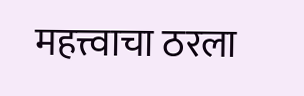महत्त्वाचा ठरला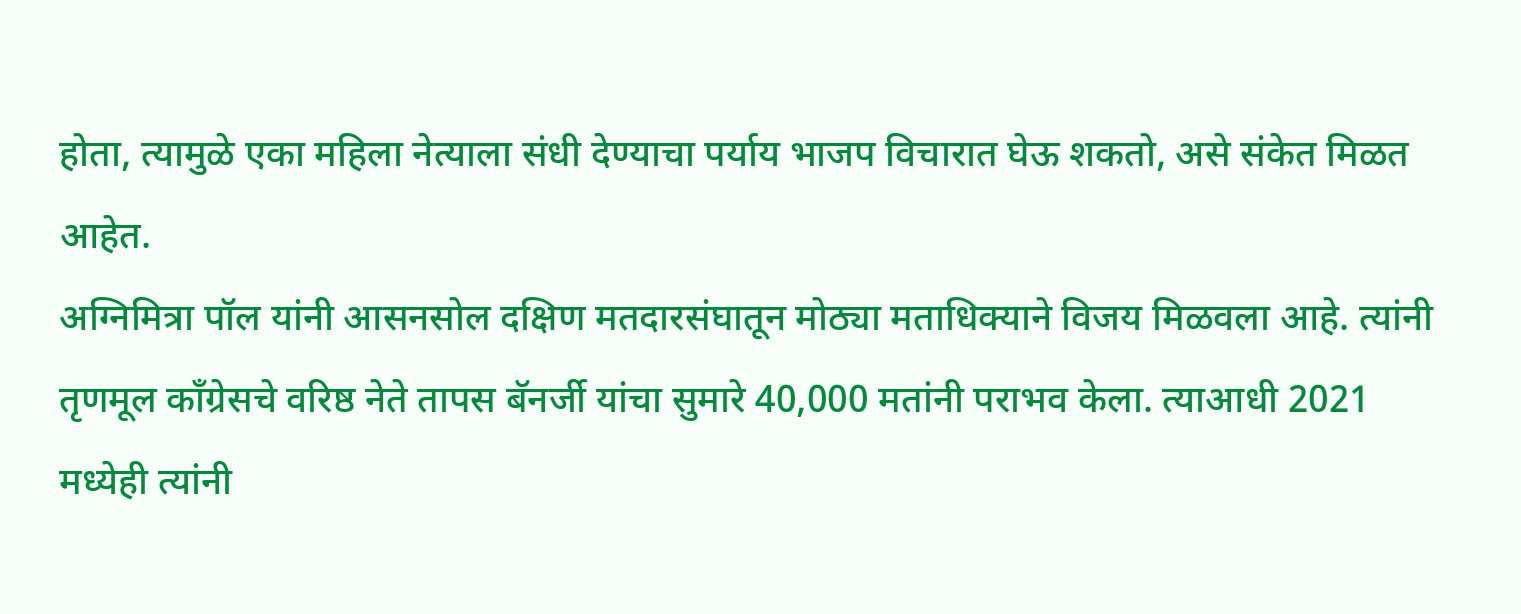होता, त्यामुळे एका महिला नेत्याला संधी देण्याचा पर्याय भाजप विचारात घेऊ शकतो, असे संकेत मिळत आहेत.
अग्निमित्रा पॉल यांनी आसनसोल दक्षिण मतदारसंघातून मोठ्या मताधिक्याने विजय मिळवला आहे. त्यांनी तृणमूल काँग्रेसचे वरिष्ठ नेते तापस बॅनर्जी यांचा सुमारे 40,000 मतांनी पराभव केला. त्याआधी 2021 मध्येही त्यांनी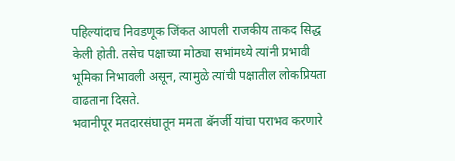पहिल्यांदाच निवडणूक जिंकत आपली राजकीय ताकद सिद्ध केली होती. तसेच पक्षाच्या मोठ्या सभांमध्ये त्यांनी प्रभावी भूमिका निभावली असून, त्यामुळे त्यांची पक्षातील लोकप्रियता वाढताना दिसते.
भवानीपूर मतदारसंघातून ममता बॅनर्जी यांचा पराभव करणारे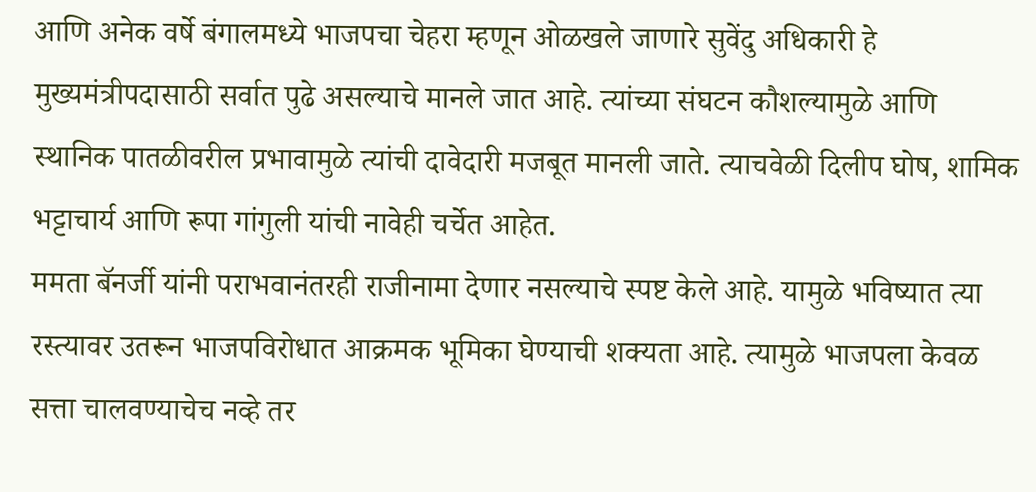आणि अनेक वर्षे बंगालमध्ये भाजपचा चेहरा म्हणून ओळखले जाणारे सुवेंदु अधिकारी हे मुख्यमंत्रीपदासाठी सर्वात पुढे असल्याचे मानले जात आहे. त्यांच्या संघटन कौशल्यामुळे आणि स्थानिक पातळीवरील प्रभावामुळे त्यांची दावेदारी मजबूत मानली जाते. त्याचवेळी दिलीप घोष, शामिक भट्टाचार्य आणि रूपा गांगुली यांची नावेही चर्चेत आहेत.
ममता बॅनर्जी यांनी पराभवानंतरही राजीनामा देणार नसल्याचे स्पष्ट केले आहे. यामुळे भविष्यात त्या रस्त्यावर उतरून भाजपविरोधात आक्रमक भूमिका घेण्याची शक्यता आहे. त्यामुळे भाजपला केवळ सत्ता चालवण्याचेच नव्हे तर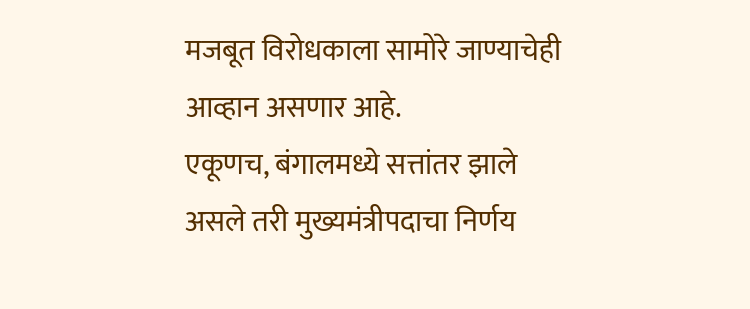मजबूत विरोधकाला सामोरे जाण्याचेही आव्हान असणार आहे.
एकूणच, बंगालमध्ये सत्तांतर झाले असले तरी मुख्यमंत्रीपदाचा निर्णय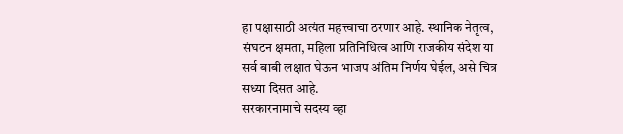हा पक्षासाठी अत्यंत महत्त्वाचा ठरणार आहे. स्थानिक नेतृत्व, संघटन क्षमता, महिला प्रतिनिधित्व आणि राजकीय संदेश या सर्व बाबी लक्षात घेऊन भाजप अंतिम निर्णय घेईल, असे चित्र सध्या दिसत आहे.
सरकारनामाचे सदस्य व्हा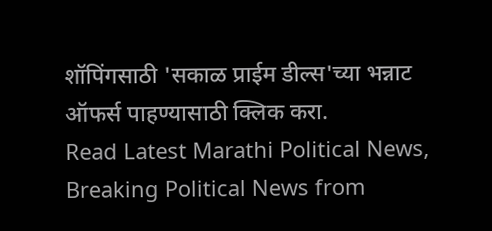शॉपिंगसाठी 'सकाळ प्राईम डील्स'च्या भन्नाट ऑफर्स पाहण्यासाठी क्लिक करा.
Read Latest Marathi Political News, Breaking Political News from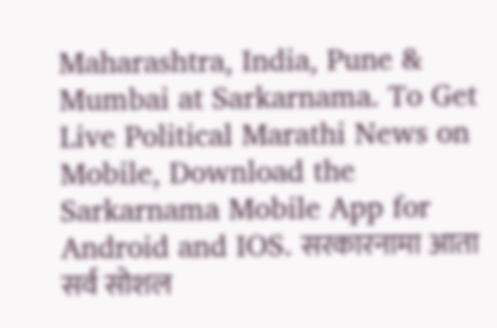Maharashtra, India, Pune & Mumbai at Sarkarnama. To Get Live Political Marathi News on Mobile, Download the Sarkarnama Mobile App for Android and IOS. सरकारनामा आता सर्व सोशल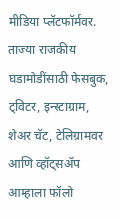मीडिया प्लॅटफॉर्मवर. ताज्या राजकीय घडामोडींसाठी फेसबुक, ट्विटर, इन्स्टाग्राम, शेअर चॅट, टेलिग्रामवर आणि व्हॉट्सॲप आम्हाला फॉलो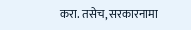करा. तसेच, सरकारनामा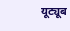यूट्यूब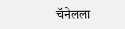चॅनेलला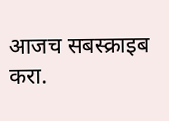आजच सबस्क्राइब करा.